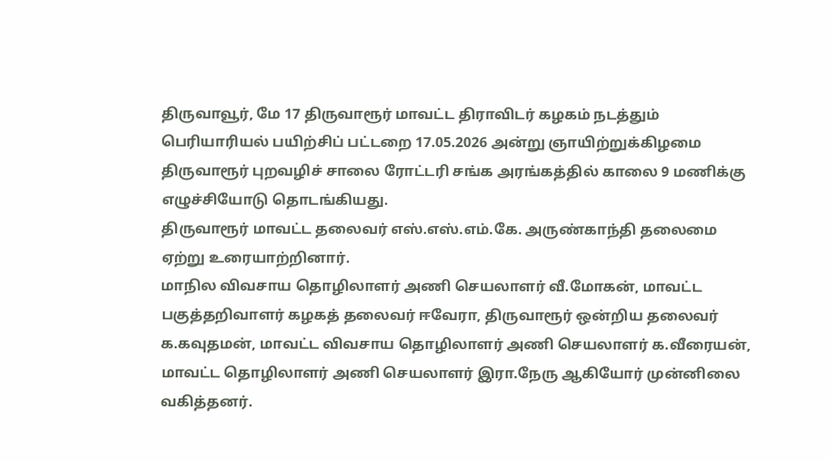திருவாவூர், மே 17 திருவாரூர் மாவட்ட திராவிடர் கழகம் நடத்தும் பெரியாரியல் பயிற்சிப் பட்டறை 17.05.2026 அன்று ஞாயிற்றுக்கிழமை திருவாரூர் புறவழிச் சாலை ரோட்டரி சங்க அரங்கத்தில் காலை 9 மணிக்கு எழுச்சியோடு தொடங்கியது.
திருவாரூர் மாவட்ட தலைவர் எஸ்.எஸ்.எம்.கே. அருண்காந்தி தலைமை ஏற்று உரையாற்றினார்.
மாநில விவசாய தொழிலாளர் அணி செயலாளர் வீ.மோகன், மாவட்ட பகுத்தறிவாளர் கழகத் தலைவர் ஈவேரா, திருவாரூர் ஒன்றிய தலைவர் க.கவுதமன், மாவட்ட விவசாய தொழிலாளர் அணி செயலாளர் க.வீரையன், மாவட்ட தொழிலாளர் அணி செயலாளர் இரா.நேரு ஆகியோர் முன்னிலை வகித்தனர்.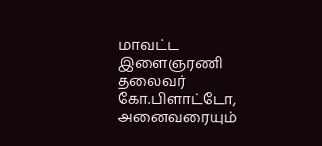மாவட்ட இளைஞரணி தலைவர் கோ.பிளாட்டோ, அனைவரையும்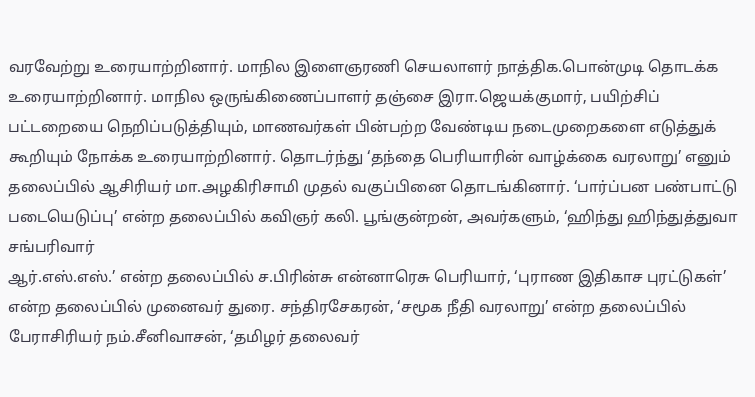வரவேற்று உரையாற்றினார். மாநில இளைஞரணி செயலாளர் நாத்திக.பொன்முடி தொடக்க உரையாற்றினார். மாநில ஒருங்கிணைப்பாளர் தஞ்சை இரா.ஜெயக்குமார், பயிற்சிப் பட்டறையை நெறிப்படுத்தியும், மாணவர்கள் பின்பற்ற வேண்டிய நடைமுறைகளை எடுத்துக் கூறியும் நோக்க உரையாற்றினார். தொடர்ந்து ‘தந்தை பெரியாரின் வாழ்க்கை வரலாறு’ எனும் தலைப்பில் ஆசிரியர் மா.அழகிரிசாமி முதல் வகுப்பினை தொடங்கினார். ‘பார்ப்பன பண்பாட்டு படையெடுப்பு’ என்ற தலைப்பில் கவிஞர் கலி. பூங்குன்றன், அவர்களும், ‘ஹிந்து ஹிந்துத்துவா சங்பரிவார்
ஆர்.எஸ்.எஸ்.’ என்ற தலைப்பில் ச.பிரின்சு என்னாரெசு பெரியார், ‘புராண இதிகாச புரட்டுகள்’ என்ற தலைப்பில் முனைவர் துரை. சந்திரசேகரன், ‘சமூக நீதி வரலாறு’ என்ற தலைப்பில் பேராசிரியர் நம்.சீனிவாசன், ‘தமிழர் தலைவர்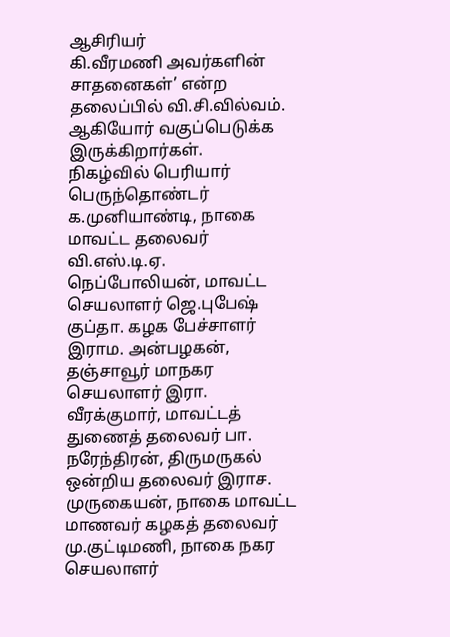ஆசிரியர்
கி.வீரமணி அவர்களின் சாதனைகள்’ என்ற தலைப்பில் வி.சி.வில்வம். ஆகியோர் வகுப்பெடுக்க இருக்கிறார்கள்.
நிகழ்வில் பெரியார் பெருந்தொண்டர் க.முனியாண்டி, நாகை மாவட்ட தலைவர் வி.எஸ்.டி.ஏ. நெப்போலியன், மாவட்ட செயலாளர் ஜெ.புபேஷ் குப்தா. கழக பேச்சாளர் இராம. அன்பழகன், தஞ்சாவூர் மாநகர செயலாளர் இரா. வீரக்குமார், மாவட்டத் துணைத் தலைவர் பா. நரேந்திரன், திருமருகல் ஒன்றிய தலைவர் இராச. முருகையன், நாகை மாவட்ட மாணவர் கழகத் தலைவர் மு.குட்டிமணி, நாகை நகர செயலாளர்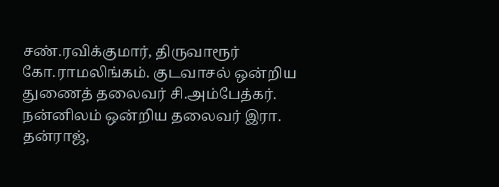சண்.ரவிக்குமார், திருவாரூர் கோ.ராமலிங்கம். குடவாசல் ஒன்றிய துணைத் தலைவர் சி.அம்பேத்கர். நன்னிலம் ஒன்றிய தலைவர் இரா. தன்ராஜ்,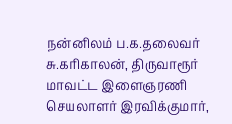நன்னிலம் ப.க.தலைவர் சு.கரிகாலன், திருவாரூர் மாவட்ட இளைஞரணி செயலாளர் இரவிக்குமார்,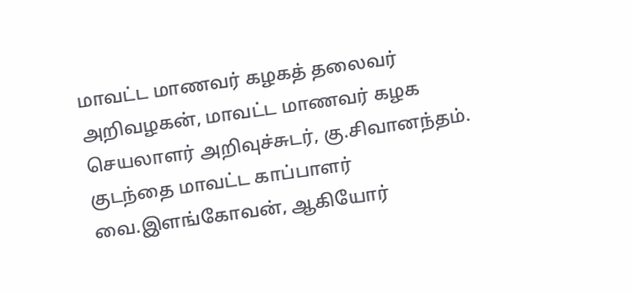மாவட்ட மாணவர் கழகத் தலைவர் அறிவழகன், மாவட்ட மாணவர் கழக செயலாளர் அறிவுச்சுடர், கு.சிவானந்தம். குடந்தை மாவட்ட காப்பாளர் வை.இளங்கோவன், ஆகியோர்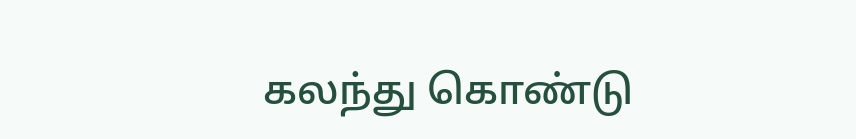கலந்து கொண்டு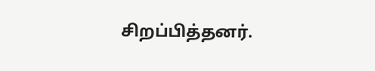சிறப்பித்தனர்.